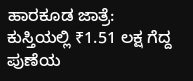ಹಾರಕೂಡ ಜಾತ್ರೆ: ಕುಸ್ತಿಯಲ್ಲಿ ₹1.51 ಲಕ್ಷ ಗೆದ್ದ ಪುಣೆಯ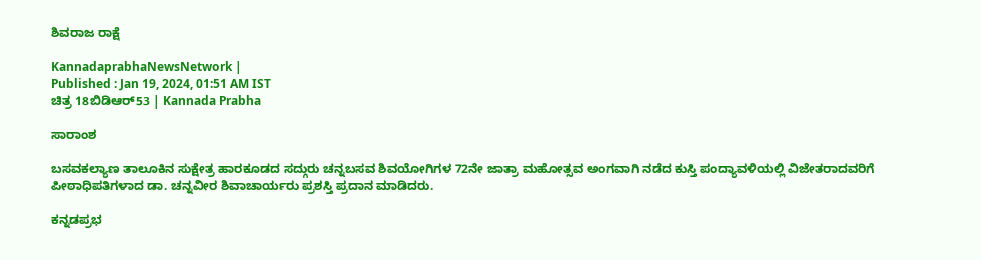ಶಿವರಾಜ ರಾಕ್ಷೆ

KannadaprabhaNewsNetwork |
Published : Jan 19, 2024, 01:51 AM IST
ಚಿತ್ರ 18ಬಿಡಿಆರ್53 | Kannada Prabha

ಸಾರಾಂಶ

ಬಸವಕಲ್ಯಾಣ ತಾಲೂಕಿನ ಸುಕ್ಷೇತ್ರ ಹಾರಕೂಡದ ಸದ್ಗುರು ಚನ್ನಬಸವ ಶಿವಯೋಗಿಗಳ 72ನೇ ಜಾತ್ರಾ ಮಹೋತ್ಸವ ಅಂಗವಾಗಿ ನಡೆದ ಕುಸ್ತಿ ಪಂದ್ಯಾವಳಿಯಲ್ಲಿ ವಿಜೇತರಾದವರಿಗೆ ಪೀಠಾಧಿಪತಿಗಳಾದ ಡಾ. ಚನ್ನವೀರ ಶಿವಾಚಾರ್ಯರು ಪ್ರಶಸ್ತಿ ಪ್ರದಾನ ಮಾಡಿದರು.

ಕನ್ನಡಪ್ರಭ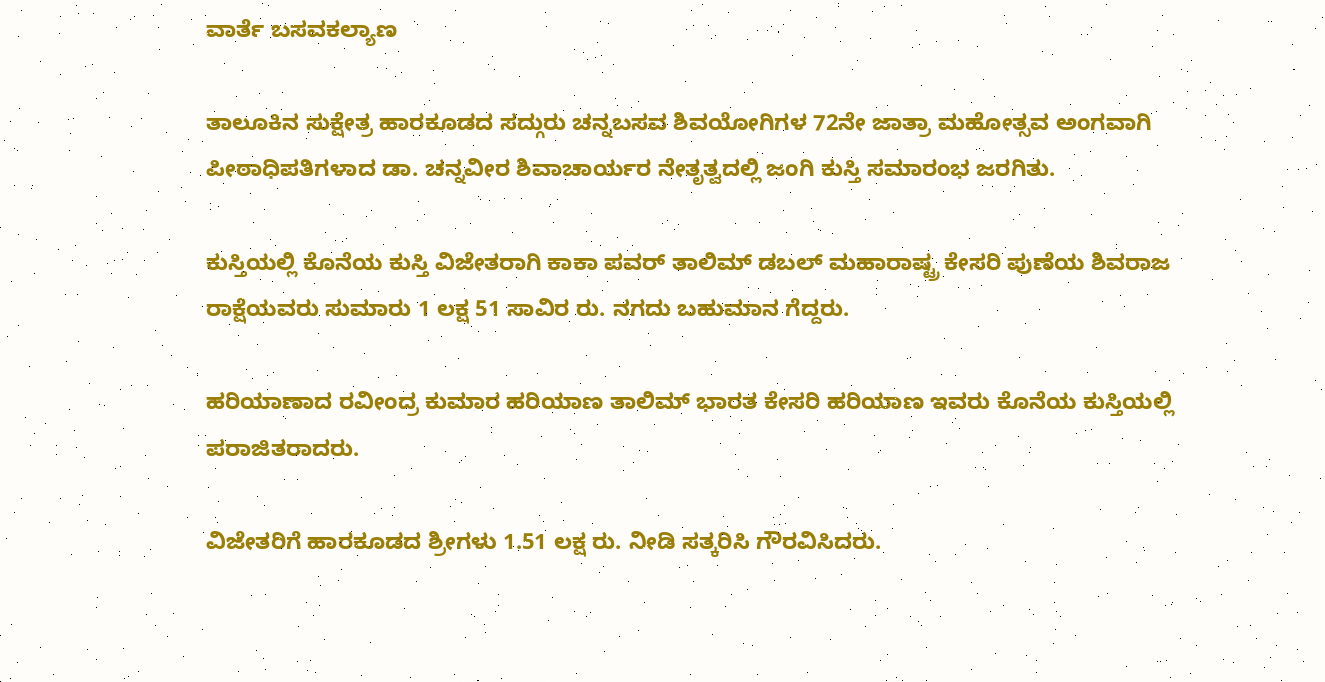ವಾರ್ತೆ ಬಸವಕಲ್ಯಾಣ

ತಾಲೂಕಿನ ಸುಕ್ಷೇತ್ರ ಹಾರಕೂಡದ ಸದ್ಗುರು ಚನ್ನಬಸವ ಶಿವಯೋಗಿಗಳ 72ನೇ ಜಾತ್ರಾ ಮಹೋತ್ಸವ ಅಂಗವಾಗಿ ಪೀಠಾಧಿಪತಿಗಳಾದ ಡಾ. ಚನ್ನವೀರ ಶಿವಾಚಾರ್ಯರ ನೇತೃತ್ವದಲ್ಲಿ ಜಂಗಿ ಕುಸ್ತಿ ಸಮಾರಂಭ ಜರಗಿತು.

ಕುಸ್ತಿಯಲ್ಲಿ ಕೊನೆಯ ಕುಸ್ತಿ ವಿಜೇತರಾಗಿ ಕಾಕಾ ಪವರ್ ತಾಲಿಮ್ ಡಬಲ್ ಮಹಾರಾಷ್ಟ್ರ ಕೇಸರಿ ಪುಣೆಯ ಶಿವರಾಜ ರಾಕ್ಷೆಯವರು ಸುಮಾರು 1 ಲಕ್ಷ 51 ಸಾವಿರ ರು. ನಗದು ಬಹುಮಾನ ಗೆದ್ದರು.

ಹರಿಯಾಣಾದ ರವೀಂದ್ರ ಕುಮಾರ ಹರಿಯಾಣ ತಾಲಿಮ್ ಭಾರತ ಕೇಸರಿ ಹರಿಯಾಣ ಇವರು ಕೊನೆಯ ಕುಸ್ತಿಯಲ್ಲಿ ಪರಾಜಿತರಾದರು.

ವಿಜೇತರಿಗೆ ಹಾರಕೂಡದ ಶ್ರೀಗಳು 1.51 ಲಕ್ಷ ರು. ನೀಡಿ ಸತ್ಕರಿಸಿ ಗೌರವಿಸಿದರು.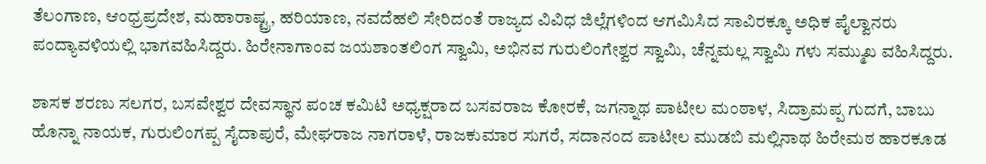ತೆಲಂಗಾಣ, ಆಂಧ್ರಪ್ರದೇಶ, ಮಹಾರಾಷ್ಟ್ರ, ಹರಿಯಾಣ, ನವದೆಹಲಿ ಸೇರಿದಂತೆ ರಾಜ್ಯದ ವಿವಿಧ ಜಿಲ್ಲೆಗಳಿಂದ ಆಗಮಿಸಿದ ಸಾವಿರಕ್ಕೂ ಅಧಿಕ ಪೈಲ್ವಾನರು ಪಂದ್ಯಾವಳಿಯಲ್ಲಿ ಭಾಗವಹಿಸಿದ್ದರು. ಹಿರೇನಾಗಾಂವ ಜಯಶಾಂತಲಿಂಗ ಸ್ವಾಮಿ, ಅಭಿನವ ಗುರುಲಿಂಗೇಶ್ವರ ಸ್ವಾಮಿ, ಚೆನ್ನಮಲ್ಲ ಸ್ವಾಮಿ ಗಳು ಸಮ್ಮುಖ ವಹಿಸಿದ್ದರು.

ಶಾಸಕ ಶರಣು ಸಲಗರ, ಬಸವೇಶ್ವರ ದೇವಸ್ಥಾನ ಪಂಚ ಕಮಿಟಿ ಅಧ್ಯಕ್ಷರಾದ ಬಸವರಾಜ ಕೋರಕೆ, ಜಗನ್ನಾಥ ಪಾಟೀಲ ಮಂಠಾಳ, ಸಿದ್ರಾಮಪ್ಪ ಗುದಗೆ, ಬಾಬು ಹೊನ್ನಾ ನಾಯಕ, ಗುರುಲಿಂಗಪ್ಪ ಸೈದಾಪುರೆ, ಮೇಘರಾಜ ನಾಗರಾಳೆ, ರಾಜಕುಮಾರ ಸುಗರೆ, ಸದಾನಂದ ಪಾಟೀಲ ಮುಡಬಿ ಮಲ್ಲಿನಾಥ ಹಿರೇಮಠ ಹಾರಕೂಡ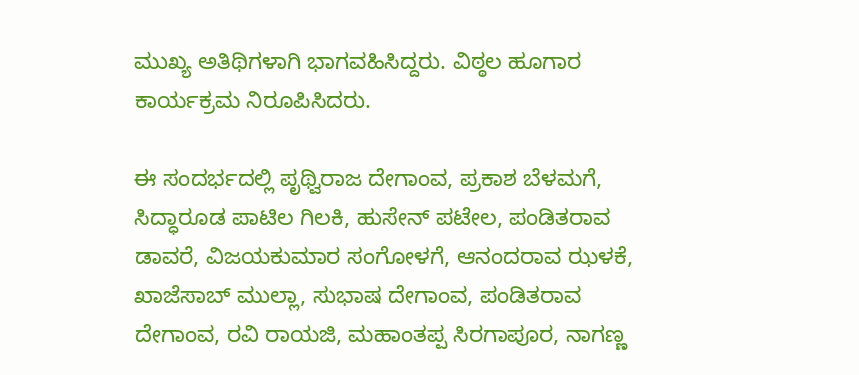ಮುಖ್ಯ ಅತಿಥಿಗಳಾಗಿ ಭಾಗವಹಿಸಿದ್ದರು. ವಿಠ್ಠಲ ಹೂಗಾರ ಕಾರ್ಯಕ್ರಮ ನಿರೂಪಿಸಿದರು.

ಈ ಸಂದರ್ಭದಲ್ಲಿ ಪೃಥ್ವಿರಾಜ ದೇಗಾಂವ, ಪ್ರಕಾಶ ಬೆಳಮಗೆ, ಸಿದ್ಧಾರೂಡ ಪಾಟಿಲ ಗಿಲಕಿ, ಹುಸೇನ್ ಪಟೇಲ, ಪಂಡಿತರಾವ ಡಾವರೆ, ವಿಜಯಕುಮಾರ ಸಂಗೋಳಗೆ, ಆನಂದರಾವ ಝಳಕೆ, ಖಾಜೆಸಾಬ್ ಮುಲ್ಲಾ, ಸುಭಾಷ ದೇಗಾಂವ, ಪಂಡಿತರಾವ ದೇಗಾಂವ, ರವಿ ರಾಯಜಿ, ಮಹಾಂತಪ್ಪ ಸಿರಗಾಪೂರ, ನಾಗಣ್ಣ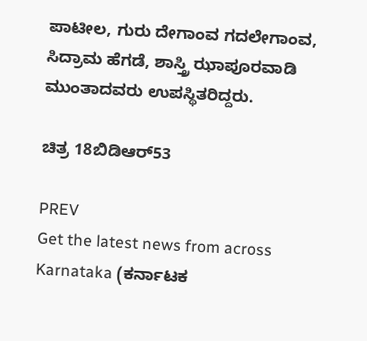ಪಾಟೀಲ, ಗುರು ದೇಗಾಂವ ಗದಲೇಗಾಂವ, ಸಿದ್ರಾಮ ಹೆಗಡೆ, ಶಾಸ್ತ್ರಿ ಝಾಪೂರವಾಡಿ ಮುಂತಾದವರು ಉಪಸ್ಥಿತರಿದ್ದರು.

ಚಿತ್ರ 18ಬಿಡಿಆರ್53

PREV
Get the latest news from across Karnataka (ಕರ್ನಾಟಕ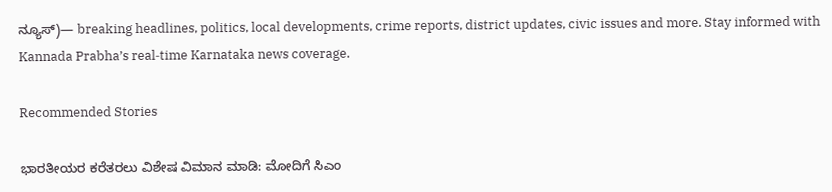ನ್ಯೂಸ್)— breaking headlines, politics, local developments, crime reports, district updates, civic issues and more. Stay informed with Kannada Prabha’s real‑time Karnataka news coverage.

Recommended Stories

ಭಾರತೀಯರ ಕರೆತರಲು ವಿಶೇಷ ವಿಮಾನ ಮಾಡಿ: ಮೋದಿಗೆ ಸಿಎಂ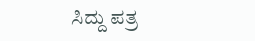ಸಿದ್ದು ಪತ್ರ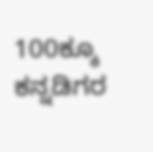100ಕ್ಕೂ ಕನ್ನಡಿಗರ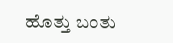ಹೊತ್ತು ಬಂತು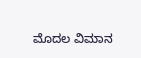ಮೊದಲ ವಿಮಾನ